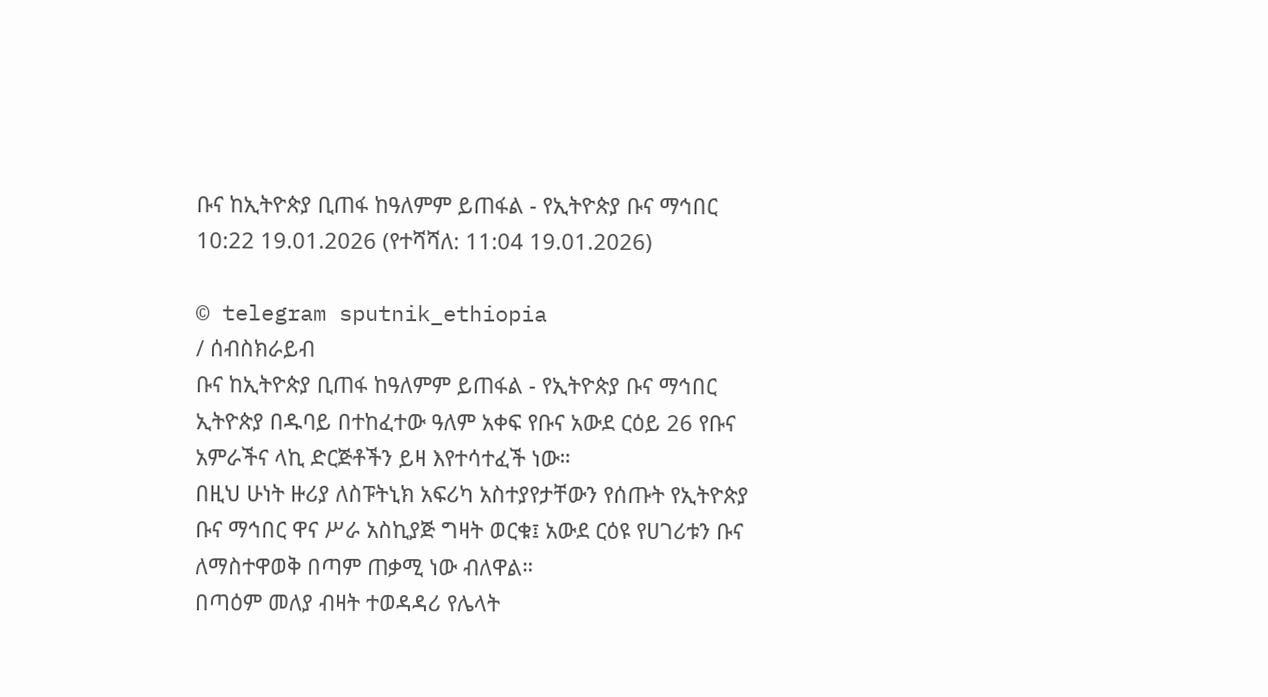ቡና ከኢትዮጵያ ቢጠፋ ከዓለምም ይጠፋል - የኢትዮጵያ ቡና ማኅበር
10:22 19.01.2026 (የተሻሻለ: 11:04 19.01.2026)

© telegram sputnik_ethiopia
/ ሰብስክራይብ
ቡና ከኢትዮጵያ ቢጠፋ ከዓለምም ይጠፋል - የኢትዮጵያ ቡና ማኅበር
ኢትዮጵያ በዱባይ በተከፈተው ዓለም አቀፍ የቡና አውደ ርዕይ 26 የቡና አምራችና ላኪ ድርጅቶችን ይዛ እየተሳተፈች ነው።
በዚህ ሁነት ዙሪያ ለስፑትኒክ አፍሪካ አስተያየታቸውን የሰጡት የኢትዮጵያ ቡና ማኅበር ዋና ሥራ አስኪያጅ ግዛት ወርቁ፤ አውደ ርዕዩ የሀገሪቱን ቡና ለማስተዋወቅ በጣም ጠቃሚ ነው ብለዋል።
በጣዕም መለያ ብዛት ተወዳዳሪ የሌላት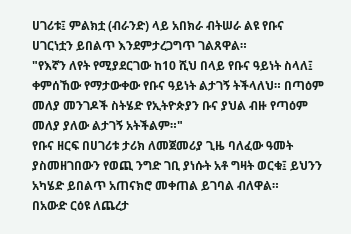ሀገሪቱ፤ ምልክቷ (ብራንድ) ላይ አበክራ ብትሠራ ልዩ የቡና ሀገርነቷን ይበልጥ እንደምታረጋግጥ ገልጸዋል።
"የእኛን ለየት የሚያደርገው ከ10 ሺህ በላይ የቡና ዓይነት ስላለ፤ ቀምሰኸው የማታውቀው የቡና ዓይነት ልታገኝ ትችላለህ። በጣዕም መለያ መንገዶች ስትሄድ የኢትዮጵያን ቡና ያህል ብዙ የጣዕም መለያ ያለው ልታገኝ አትችልም።"
የቡና ዘርፍ በሀገሪቱ ታሪክ ለመጀመሪያ ጊዜ ባለፈው ዓመት ያስመዘገበውን የወጪ ንግድ ገቢ ያነሱት አቶ ግዛት ወርቁ፤ ይህንን አካሄድ ይበልጥ አጠናክሮ መቀጠል ይገባል ብለዋል።
በአውድ ርዕዩ ለጨረታ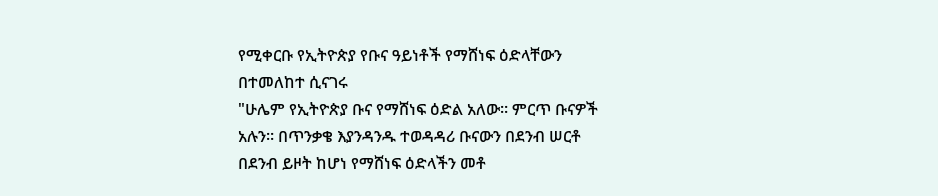የሚቀርቡ የኢትዮጵያ የቡና ዓይነቶች የማሸነፍ ዕድላቸውን በተመለከተ ሲናገሩ
"ሁሌም የኢትዮጵያ ቡና የማሸነፍ ዕድል አለው። ምርጥ ቡናዎች አሉን። በጥንቃቄ እያንዳንዱ ተወዳዳሪ ቡናውን በደንብ ሠርቶ በደንብ ይዞት ከሆነ የማሸነፍ ዕድላችን መቶ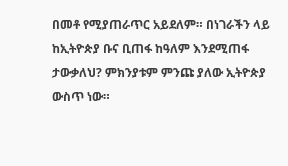በመቶ የሚያጠራጥር አይደለም። በነገራችን ላይ ከኢትዮጵያ ቡና ቢጠፋ ከዓለም እንደሚጠፋ ታውቃለህ? ምክንያቱም ምንጩ ያለው ኢትዮጵያ ውስጥ ነው።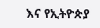እና የኢትዮጵያ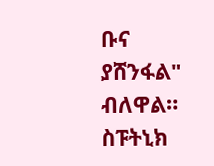ቡና ያሸንፋል" ብለዋል።
ስፑትኒክ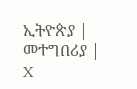ኢትዮጵያ | መተግበሪያ | X